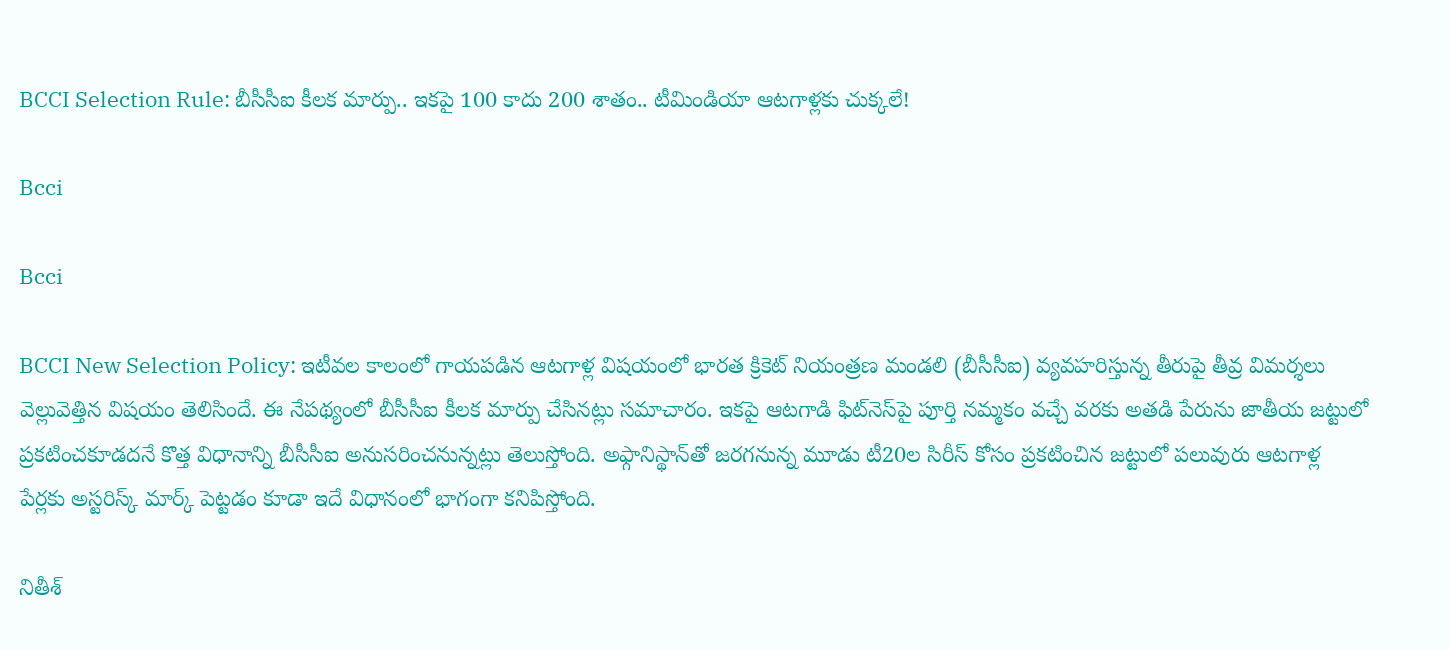BCCI Selection Rule: బీసీసీఐ కీలక మార్పు.. ఇకపై 100 కాదు 200 శాతం.. టీమిండియా ఆటగాళ్లకు చుక్కలే!

Bcci

Bcci

BCCI New Selection Policy: ఇటీవల కాలంలో గాయపడిన ఆటగాళ్ల విషయంలో భారత క్రికెట్ నియంత్రణ మండలి (బీసీసీఐ) వ్యవహరిస్తున్న తీరుపై తీవ్ర విమర్శలు వెల్లువెత్తిన విషయం తెలిసిందే. ఈ నేపథ్యంలో బీసీసీఐ కీలక మార్పు చేసినట్లు సమాచారం. ఇకపై ఆటగాడి ఫిట్‌నెస్‌పై పూర్తి నమ్మకం వచ్చే వరకు అతడి పేరును జాతీయ జట్టులో ప్రకటించకూడదనే కొత్త విధానాన్ని బీసీసీఐ అనుసరించనున్నట్లు తెలుస్తోంది. అఫ్గానిస్థాన్‌తో జరగనున్న మూడు టీ20ల సిరీస్‌ కోసం ప్రకటించిన జట్టులో పలువురు ఆటగాళ్ల పేర్లకు అస్టరిస్క్ మార్క్ పెట్టడం కూడా ఇదే విధానంలో భాగంగా కనిపిస్తోంది.

నితీశ్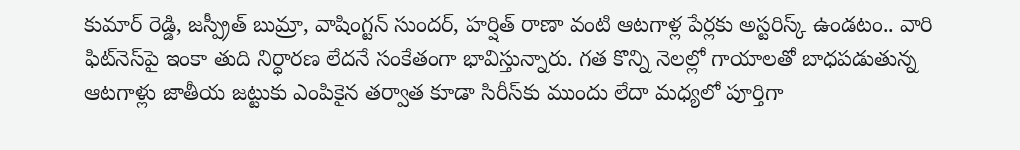కుమార్ రెడ్డి, జస్ప్రీత్ బుమ్రా, వాషింగ్టన్ సుందర్, హర్షిత్ రాణా వంటి ఆటగాళ్ల పేర్లకు అస్టరిస్క్ ఉండటం.. వారి ఫిట్‌నెస్‌పై ఇంకా తుది నిర్ధారణ లేదనే సంకేతంగా భావిస్తున్నారు. గత కొన్ని నెలల్లో గాయాలతో బాధపడుతున్న ఆటగాళ్లు జాతీయ జట్టుకు ఎంపికైన తర్వాత కూడా సిరీస్‌కు ముందు లేదా మధ్యలో పూర్తిగా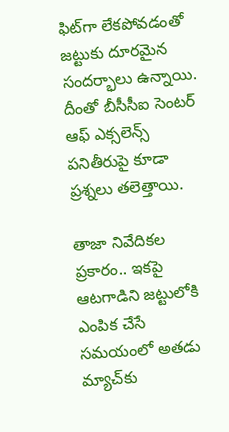ఫిట్‌గా లేకపోవడంతో జట్టుకు దూరమైన సందర్భాలు ఉన్నాయి. దీంతో బీసీసీఐ సెంటర్ ఆఫ్ ఎక్సలెన్స్ పనితీరుపై కూడా ప్రశ్నలు తలెత్తాయి.

తాజా నివేదికల ప్రకారం.. ఇకపై ఆటగాడిని జట్టులోకి ఎంపిక చేసే సమయంలో అతడు మ్యాచ్‌కు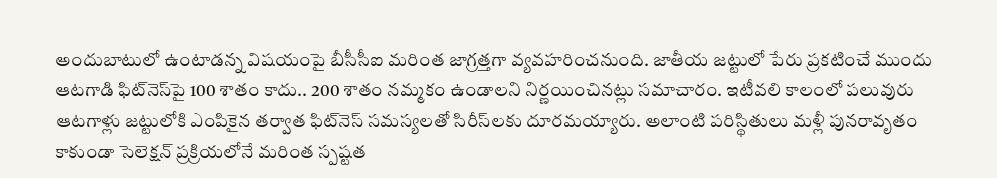అందుబాటులో ఉంటాడన్న విషయంపై బీసీసీఐ మరింత జాగ్రత్తగా వ్యవహరించనుంది. జాతీయ జట్టులో పేరు ప్రకటించే ముందు ఆటగాడి ఫిట్‌నెస్‌పై 100 శాతం కాదు.. 200 శాతం నమ్మకం ఉండాలని నిర్ణయించినట్లు సమాచారం. ఇటీవలి కాలంలో పలువురు ఆటగాళ్లు జట్టులోకి ఎంపికైన తర్వాత ఫిట్‌నెస్ సమస్యలతో సిరీస్‌లకు దూరమయ్యారు. అలాంటి పరిస్థితులు మళ్లీ పునరావృతం కాకుండా సెలెక్షన్ ప్రక్రియలోనే మరింత స్పష్టత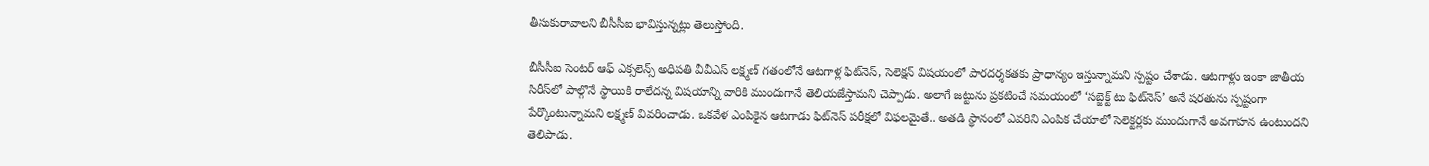తీసుకురావాలని బీసీసీఐ భావిస్తున్నట్లు తెలుస్తోంది.

బీసీసీఐ సెంటర్ ఆఫ్ ఎక్సలెన్స్ అధిపతి వీవీఎస్ లక్ష్మణ్ గతంలోనే ఆటగాళ్ల ఫిట్‌నెస్, సెలెక్షన్ విషయంలో పారదర్శకతకు ప్రాధాన్యం ఇస్తున్నామని స్పష్టం చేశాడు. ఆటగాళ్లు ఇంకా జాతీయ సిరీస్‌లో పాల్గొనే స్థాయికి రాలేదన్న విషయాన్ని వారికి ముందుగానే తెలియజేస్తామని చెప్పాడు. అలాగే జట్టును ప్రకటించే సమయంలో ‘సబ్జెక్ట్ టు ఫిట్‌నెస్’ అనే షరతును స్పష్టంగా పేర్కొంటున్నామని లక్ష్మణ్ వివరించాడు. ఒకవేళ ఎంపికైన ఆటగాడు ఫిట్‌నెస్ పరీక్షలో విఫలమైతే.. అతడి స్థానంలో ఎవరిని ఎంపిక చేయాలో సెలెక్టర్లకు ముందుగానే అవగాహన ఉంటుందని తెలిపాడు.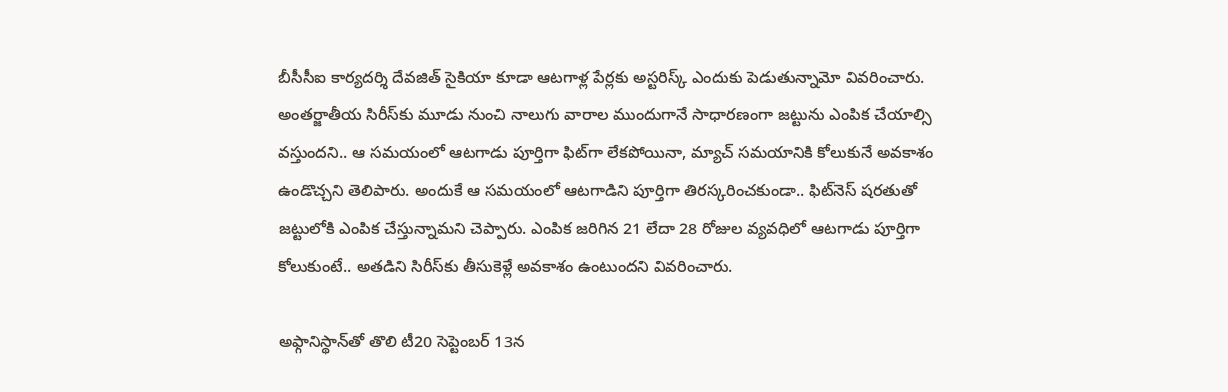బీసీసీఐ కార్యదర్శి దేవజిత్ సైకియా కూడా ఆటగాళ్ల పేర్లకు అస్టరిస్క్ ఎందుకు పెడుతున్నామో వివరించారు. అంతర్జాతీయ సిరీస్‌కు మూడు నుంచి నాలుగు వారాల ముందుగానే సాధారణంగా జట్టును ఎంపిక చేయాల్సి వస్తుందని.. ఆ సమయంలో ఆటగాడు పూర్తిగా ఫిట్‌గా లేకపోయినా, మ్యాచ్ సమయానికి కోలుకునే అవకాశం ఉండొచ్చని తెలిపారు. అందుకే ఆ సమయంలో ఆటగాడిని పూర్తిగా తిరస్కరించకుండా.. ఫిట్‌నెస్ షరతుతో జట్టులోకి ఎంపిక చేస్తున్నామని చెప్పారు. ఎంపిక జరిగిన 21 లేదా 28 రోజుల వ్యవధిలో ఆటగాడు పూర్తిగా కోలుకుంటే.. అతడిని సిరీస్‌కు తీసుకెళ్లే అవకాశం ఉంటుందని వివరించారు.

అఫ్గానిస్థాన్‌తో తొలి టీ20 సెప్టెంబర్ 13న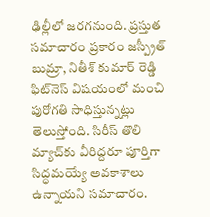ఢిల్లీలో జరగనుంది. ప్రస్తుత సమాచారం ప్రకారం జస్ప్రీత్ బుమ్రా, నితీశ్ కుమార్ రెడ్డి ఫిట్‌నెస్ విషయంలో మంచి పురోగతి సాధిస్తున్నట్లు తెలుస్తోంది. సిరీస్ తొలి మ్యాచ్‌కు వీరిద్దరూ పూర్తిగా సిద్ధమయ్యే అవకాశాలు ఉన్నాయని సమాచారం.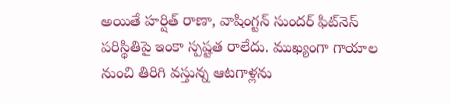అయితే హర్షిత్ రాణా, వాషింగ్టన్ సుందర్ ఫిట్‌నెస్ పరిస్థితిపై ఇంకా స్పష్టత రాలేదు. ముఖ్యంగా గాయాల నుంచి తిరిగి వస్తున్న ఆటగాళ్లను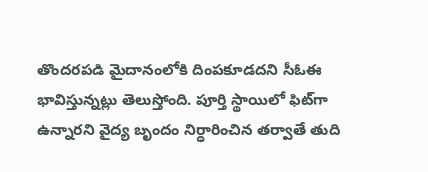తొందరపడి మైదానంలోకి దింపకూడదని సీఓఈ భావిస్తున్నట్లు తెలుస్తోంది. పూర్తి స్థాయిలో ఫిట్‌గా ఉన్నారని వైద్య బృందం నిర్ధారించిన తర్వాతే తుది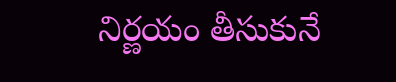నిర్ణయం తీసుకునే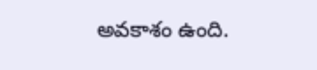అవకాశం ఉంది.